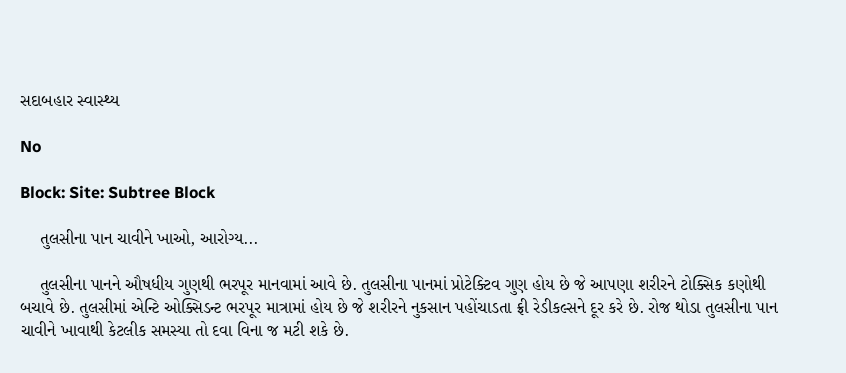સદાબહાર સ્વાસ્થ્ય

No

Block: Site: Subtree Block

    તુલસીના પાન ચાવીને ખાઓ, આરોગ્ય...

    તુલસીના પાનને ઔષધીય ગુણથી ભરપૂર માનવામાં આવે છે. તુલસીના પાનમાં પ્રોટેક્ટિવ ગુણ હોય છે જે આપણા શરીરને ટોક્સિક કણોથી બચાવે છે. તુલસીમાં એન્ટિ ઓક્સિડન્ટ ભરપૂર માત્રામાં હોય છે જે શરીરને નુકસાન પહોંચાડતા ફ્રી રેડીકલ્સને દૂર કરે છે. રોજ થોડા તુલસીના પાન ચાવીને ખાવાથી કેટલીક સમસ્યા તો દવા વિના જ મટી શકે છે.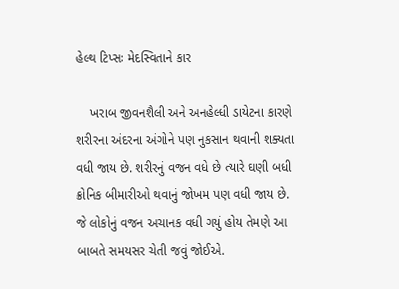હેલ્થ ટિપ્સઃ મેદસ્વિતાને કાર

    ખરાબ જીવનશૈલી અને અનહેલ્ધી ડાયેટના કારણે શરીરના અંદરના અંગોને પણ નુકસાન થવાની શક્યતા વધી જાય છે. શરીરનું વજન વધે છે ત્યારે ઘણી બધી ક્રોનિક બીમારીઓ થવાનું જોખમ પણ વધી જાય છે. જે લોકોનું વજન અચાનક વધી ગયું હોય તેમણે આ બાબતે સમયસર ચેતી જવું જોઈએ.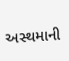અસ્થમાની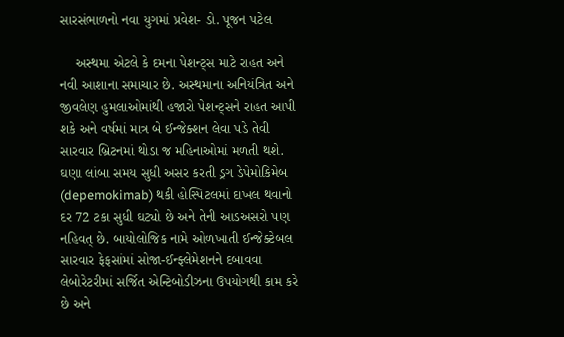સારસંભાળનો નવા યુગમાં પ્રવેશ- ડો. પૂજન પટેલ

    અસ્થમા એટલે કે દમના પેશન્ટ્સ માટે રાહત અને નવી આશાના સમાચાર છે. અસ્થમાના અનિયંત્રિત અને જીવલેણ હુમલાઓમાંથી હજારો પેશન્ટ્સને રાહત આપી શકે અને વર્ષમાં માત્ર બે ઈન્જેક્શન લેવા પડે તેવી સારવાર બ્રિટનમાં થોડા જ મહિનાઓમાં મળતી થશે. ઘણા લાંબા સમય સુધી અસર કરતી ડ્રગ ડેપેમોકિમેબ (depemokimab) થકી હોસ્પિટલમાં દાખલ થવાનો દર 72 ટકા સુધી ઘટ્યો છે અને તેની આડઅસરો પણ નહિવત્ છે. બાયોલોજિક નામે ઓળખાતી ઈન્જેક્ટેબલ સારવાર ફેફસાંમાં સોજા-ઈન્ફ્લેમેશનને દબાવવા લેબોરેટરીમાં સર્જિત એન્ટિબોડીઝના ઉપયોગથી કામ કરે છે અને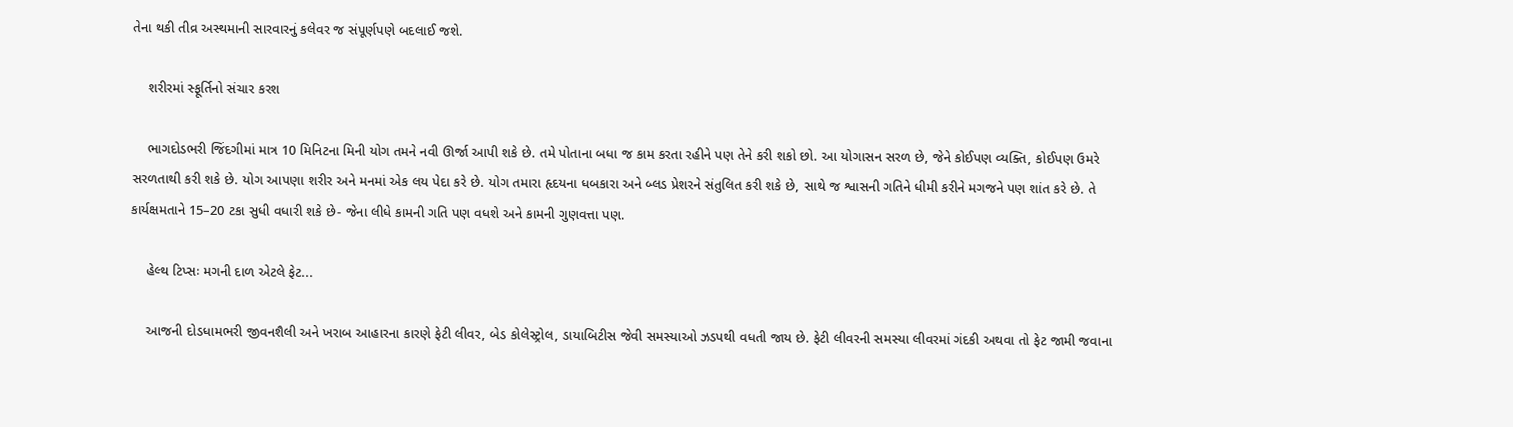તેના થકી તીવ્ર અસ્થમાની સારવારનું કલેવર જ સંપૂર્ણપણે બદલાઈ જશે.

    શરીરમાં સ્ફૂર્તિનો સંચાર કરશ

    ભાગદોડભરી જિંદગીમાં માત્ર 10 મિનિટના મિની યોગ તમને નવી ઊર્જા આપી શકે છે. તમે પોતાના બધા જ કામ કરતા રહીને પણ તેને કરી શકો છો. આ યોગાસન સરળ છે, જેને કોઈપણ વ્યક્તિ, કોઈપણ ઉમરે સરળતાથી કરી શકે છે. યોગ આપણા શરીર અને મનમાં એક લય પેદા કરે છે. યોગ તમારા હૃદયના ધબકારા અને બ્લડ પ્રેશરને સંતુલિત કરી શકે છે, સાથે જ શ્વાસની ગતિને ધીમી કરીને મગજને પણ શાંત કરે છે. તે કાર્યક્ષમતાને 15–20 ટકા સુધી વધારી શકે છે- જેના લીધે કામની ગતિ પણ વધશે અને કામની ગુણવત્તા પણ.

    હેલ્થ ટિપ્સઃ મગની દાળ એટલે ફેટ...

    આજની દોડધામભરી જીવનશૈલી અને ખરાબ આહારના કારણે ફેટી લીવર, બેડ કોલેસ્ટ્રોલ, ડાયાબિટીસ જેવી સમસ્યાઓ ઝડપથી વધતી જાય છે. ફેટી લીવરની સમસ્યા લીવરમાં ગંદકી અથવા તો ફેટ જામી જવાના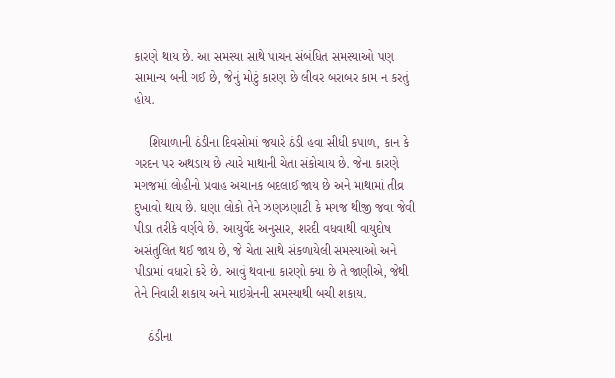કારણે થાય છે. આ સમસ્યા સાથે પાચન સંબંધિત સમસ્યાઓ પણ સામાન્ય બની ગઈ છે, જેનું મોટું કારણ છે લીવર બરાબર કામ ન કરતું હોય.

    શિયાળાની ઠંડીના દિવસોમાં જયારે ઠંડી હવા સીધી કપાળ, કાન કે ગરદન પર અથડાય છે ત્યારે માથાની ચેતા સંકોચાય છે. જેના કારણે મગજમાં લોહીનો પ્રવાહ અચાનક બદલાઈ જાય છે અને માથામાં તીવ્ર દુખાવો થાય છે. ઘણા લોકો તેને ઝણઝણાટી કે મગજ થીજી જવા જેવી પીડા તરીકે વર્ણવે છે. આયુર્વેદ અનુસાર, શરદી વધવાથી વાયુદોષ અસંતુલિત થઈ જાય છે, જે ચેતા સાથે સંકળાયેલી સમસ્યાઓ અને પીડામાં વધારો કરે છે. આવું થવાના કારણો ક્યા છે તે જાણીએ, જેથી તેને નિવારી શકાય અને માઇગ્રેનની સમસ્યાથી બચી શકાય.

    ઠંડીના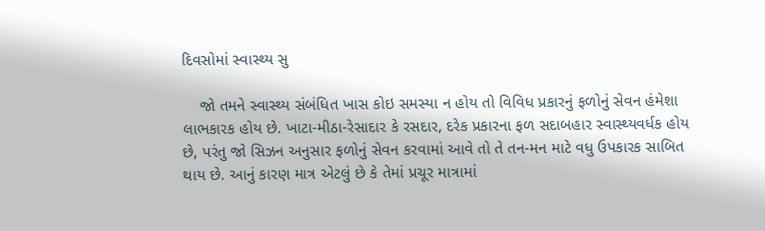દિવસોમાં સ્વાસ્થ્ય સુ

    જો તમને સ્વાસ્થ્ય સંબંધિત ખાસ કોઇ સમસ્યા ન હોય તો વિવિધ પ્રકારનું ફળોનું સેવન હંમેશા લાભકારક હોય છે. ખાટા-મીઠા-રેસાદાર કે રસદાર, દરેક પ્રકારના ફળ સદાબહાર સ્વાસ્થ્યવર્ધક હોય છે, પરંતુ જો સિઝન અનુસાર ફળોનું સેવન કરવામાં આવે તો તે તન-મન માટે વધુ ઉપકારક સાબિત થાય છે. આનું કારણ માત્ર એટલું છે કે તેમાં પ્રચૂર માત્રામાં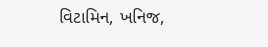વિટામિન, ખનિજ,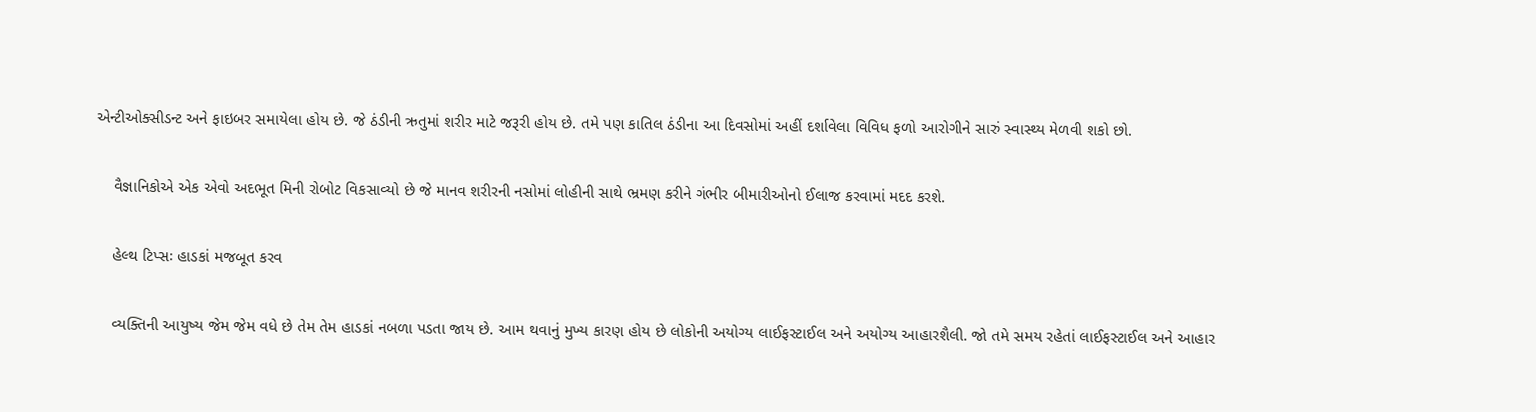એન્ટીઓક્સીડન્ટ અને ફાઇબર સમાયેલા હોય છે. જે ઠંડીની ઋતુમાં શરીર માટે જરૂરી હોય છે. તમે પણ કાતિલ ઠંડીના આ દિવસોમાં અહીં દર્શાવેલા વિવિધ ફળો આરોગીને સારું સ્વાસ્થ્ય મેળવી શકો છો.

    વૈજ્ઞાનિકોએ એક એવો અદભૂત મિની રોબોટ વિકસાવ્યો છે જે માનવ શરીરની નસોમાં લોહીની સાથે ભ્રમણ કરીને ગંભીર બીમારીઓનો ઈલાજ કરવામાં મદદ કરશે.

    હેલ્થ ટિપ્સઃ હાડકાં મજબૂત કરવ

    વ્યક્તિની આયુષ્ય જેમ જેમ વધે છે તેમ તેમ હાડકાં નબળા પડતા જાય છે. આમ થવાનું મુખ્ય કારણ હોય છે લોકોની અયોગ્ય લાઈફસ્ટાઈલ અને અયોગ્ય આહારશૈલી. જો તમે સમય રહેતાં લાઈફસ્ટાઈલ અને આહાર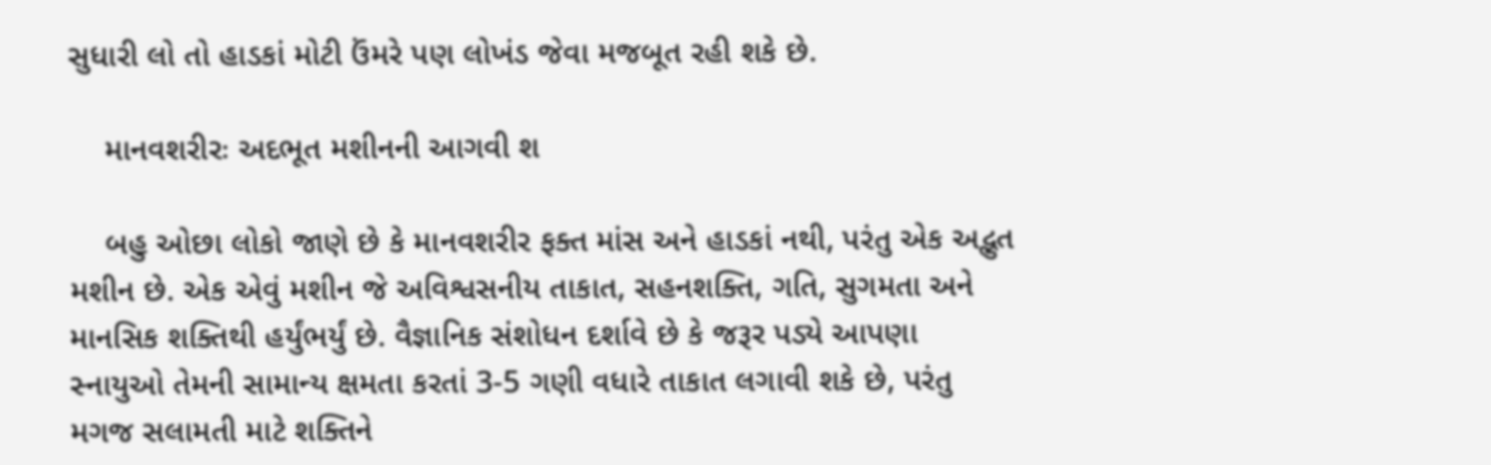સુધારી લો તો હાડકાં મોટી ઉંમરે પણ લોખંડ જેવા મજબૂત રહી શકે છે.

    માનવશરીરઃ અદભૂત મશીનની આગવી શ

    બહુ ઓછા લોકો જાણે છે કે માનવશરીર ફક્ત માંસ અને હાડકાં નથી, પરંતુ એક અદ્ભુત મશીન છે. એક એવું મશીન જે અવિશ્વસનીય તાકાત, સહનશક્તિ, ગતિ, સુગમતા અને માનસિક શક્તિથી હર્યુંભર્યું છે. વૈજ્ઞાનિક સંશોધન દર્શાવે છે કે જરૂર પડ્યે આપણા સ્નાયુઓ તેમની સામાન્ય ક્ષમતા કરતાં 3-5 ગણી વધારે તાકાત લગાવી શકે છે, પરંતુ મગજ સલામતી માટે શક્તિને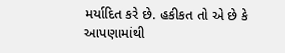મર્યાદિત કરે છે. હકીકત તો એ છે કે આપણામાંથી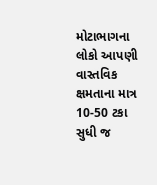મોટાભાગના લોકો આપણી વાસ્તવિક ક્ષમતાના માત્ર 10-50 ટકા સુધી જ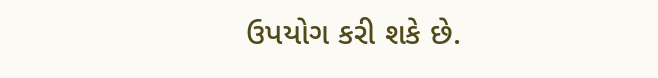ઉપયોગ કરી શકે છે.